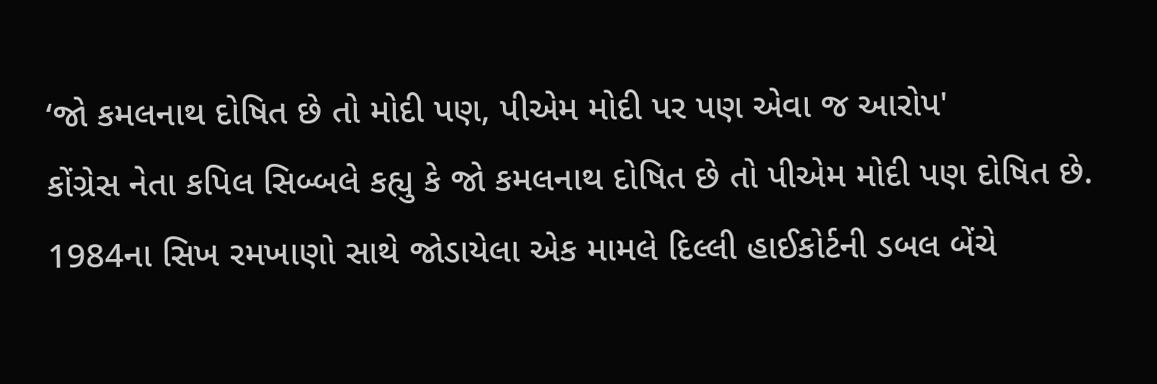‘જો કમલનાથ દોષિત છે તો મોદી પણ, પીએમ મોદી પર પણ એવા જ આરોપ'
કોંગ્રેસ નેતા કપિલ સિબ્બલે કહ્યુ કે જો કમલનાથ દોષિત છે તો પીએમ મોદી પણ દોષિત છે.
1984ના સિખ રમખાણો સાથે જોડાયેલા એક મામલે દિલ્લી હાઈકોર્ટની ડબલ બેંચે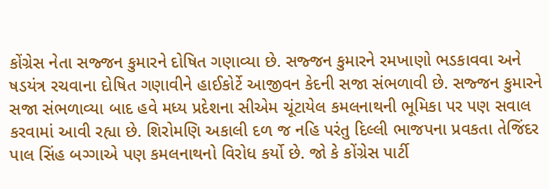કોંગ્રેસ નેતા સજ્જન કુમારને દોષિત ગણાવ્યા છે. સજ્જન કુમારને રમખાણો ભડકાવવા અને ષડયંત્ર રચવાના દોષિત ગણાવીને હાઈકોર્ટે આજીવન કેદની સજા સંભળાવી છે. સજ્જન કુમારને સજા સંભળાવ્યા બાદ હવે મધ્ય પ્રદેશના સીએમ ચૂંટાયેલ કમલનાથની ભૂમિકા પર પણ સવાલ કરવામાં આવી રહ્યા છે. શિરોમણિ અકાલી દળ જ નહિ પરંતુ દિલ્લી ભાજપના પ્રવકતા તેજિંદર પાલ સિંહ બગ્ગાએ પણ કમલનાથનો વિરોધ કર્યો છે. જો કે કોંગ્રેસ પાર્ટી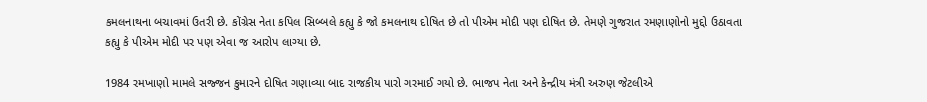કમલનાથના બચાવમાં ઉતરી છે. કોંગ્રેસ નેતા કપિલ સિબ્બલે કહ્યુ કે જો કમલનાથ દોષિત છે તો પીએમ મોદી પણ દોષિત છે. તેમણે ગુજરાત રમણાણોનો મુદ્દો ઉઠાવતા કહ્યુ કે પીએમ મોદી પર પણ એવા જ આરોપ લાગ્યા છે.

1984 રમખાણો મામલે સજ્જન કુમારને દોષિત ગણાવ્યા બાદ રાજકીય પારો ગરમાઈ ગયો છે. ભાજપ નેતા અને કેન્દ્રીય મંત્રી અરુણ જેટલીએ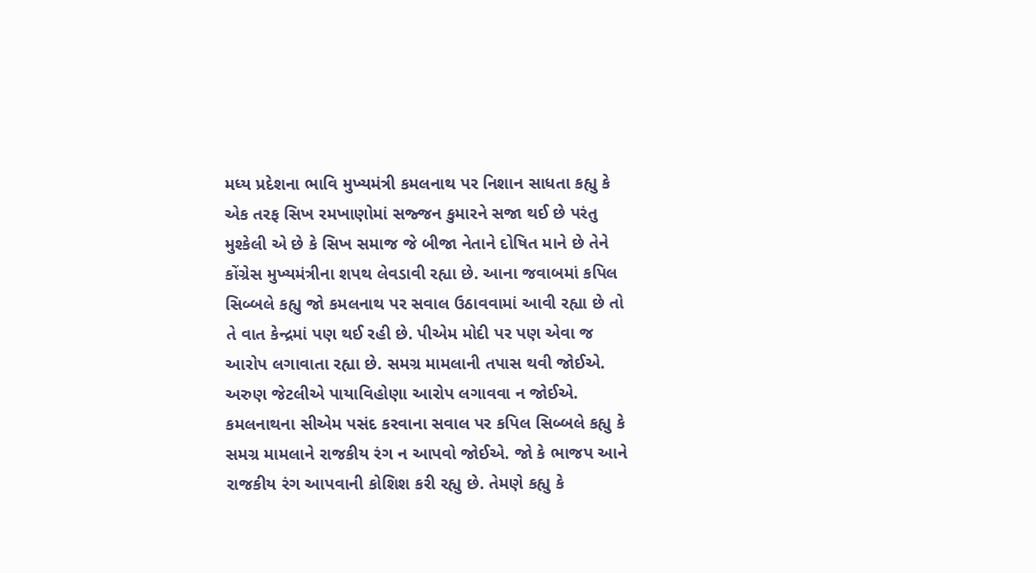મધ્ય પ્રદેશના ભાવિ મુખ્યમંત્રી કમલનાથ પર નિશાન સાધતા કહ્યુ કે એક તરફ સિખ રમખાણોમાં સજ્જન કુમારને સજા થઈ છે પરંતુ મુશ્કેલી એ છે કે સિખ સમાજ જે બીજા નેતાને દોષિત માને છે તેને કોંગ્રેસ મુખ્યમંત્રીના શપથ લેવડાવી રહ્યા છે. આના જવાબમાં કપિલ સિબ્બલે કહ્યુ જો કમલનાથ પર સવાલ ઉઠાવવામાં આવી રહ્યા છે તો તે વાત કેન્દ્રમાં પણ થઈ રહી છે. પીએમ મોદી પર પણ એવા જ આરોપ લગાવાતા રહ્યા છે. સમગ્ર મામલાની તપાસ થવી જોઈએ. અરુણ જેટલીએ પાયાવિહોણા આરોપ લગાવવા ન જોઈએ.
કમલનાથના સીએમ પસંદ કરવાના સવાલ પર કપિલ સિબ્બલે કહ્યુ કે સમગ્ર મામલાને રાજકીય રંગ ન આપવો જોઈએ. જો કે ભાજપ આને રાજકીય રંગ આપવાની કોશિશ કરી રહ્યુ છે. તેમણે કહ્યુ કે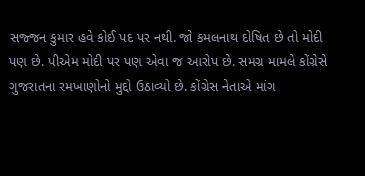સજ્જન કુમાર હવે કોઈ પદ પર નથી. જો કમલનાથ દોષિત છે તો મોદી પણ છે. પીએમ મોદી પર પણ એવા જ આરોપ છે. સમગ્ર મામલે કોંગ્રેસે ગુજરાતના રમખાણોનો મુદ્દો ઉઠાવ્યો છે. કોંગ્રેસ નેતાએ માંગ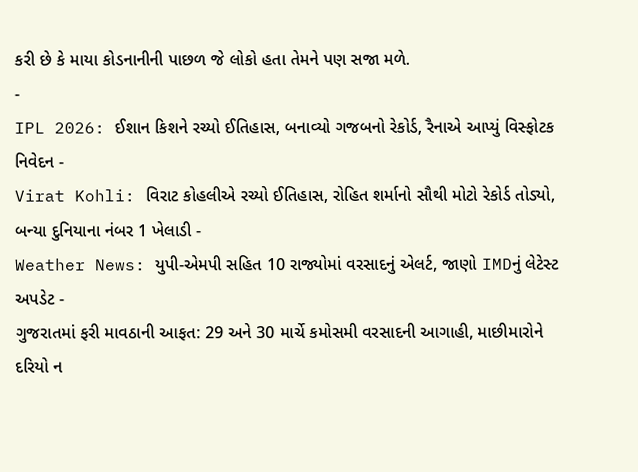કરી છે કે માયા કોડનાનીની પાછળ જે લોકો હતા તેમને પણ સજા મળે.
-
IPL 2026: ઈશાન કિશને રચ્યો ઈતિહાસ, બનાવ્યો ગજબનો રેકોર્ડ, રૈનાએ આપ્યું વિસ્ફોટક નિવેદન -
Virat Kohli: વિરાટ કોહલીએ રચ્યો ઈતિહાસ, રોહિત શર્માનો સૌથી મોટો રેકોર્ડ તોડ્યો, બન્યા દુનિયાના નંબર 1 ખેલાડી -
Weather News: યુપી-એમપી સહિત 10 રાજ્યોમાં વરસાદનું એલર્ટ, જાણો IMDનું લેટેસ્ટ અપડેટ -
ગુજરાતમાં ફરી માવઠાની આફત: 29 અને 30 માર્ચે કમોસમી વરસાદની આગાહી, માછીમારોને દરિયો ન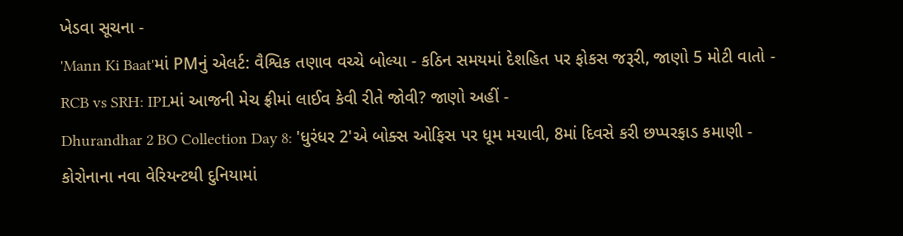ખેડવા સૂચના -
'Mann Ki Baat'માં PMનું એલર્ટ: વૈશ્વિક તણાવ વચ્ચે બોલ્યા - કઠિન સમયમાં દેશહિત પર ફોકસ જરૂરી, જાણો 5 મોટી વાતો -
RCB vs SRH: IPLમાં આજની મેચ ફ્રીમાં લાઈવ કેવી રીતે જોવી? જાણો અહીં -
Dhurandhar 2 BO Collection Day 8: 'ધુરંધર 2'એ બોક્સ ઓફિસ પર ધૂમ મચાવી, 8માં દિવસે કરી છપ્પરફાડ કમાણી -
કોરોનાના નવા વેરિયન્ટથી દુનિયામાં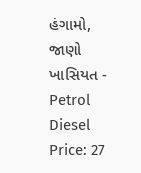હંગામો, જાણો ખાસિયત -
Petrol Diesel Price: 27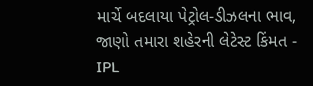માર્ચે બદલાયા પેટ્રોલ-ડીઝલના ભાવ, જાણો તમારા શહેરની લેટેસ્ટ કિંમત -
IPL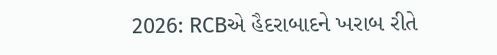2026: RCBએ હૈદરાબાદને ખરાબ રીતે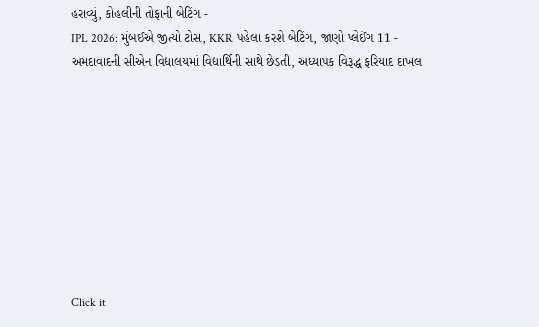હરાવ્યું, કોહલીની તોફાની બેટિંગ -
IPL 2026: મુંબઈએ જીત્યો ટોસ, KKR પહેલા કરશે બેટિંગ, જાણો પ્લેઈંગ 11 -
અમદાવાદની સીએન વિદ્યાલયમાં વિદ્યાર્થિની સાથે છેડતી, અધ્યાપક વિરૂદ્ધ ફરિયાદ દાખલ









Click it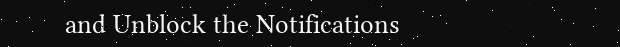and Unblock the Notifications